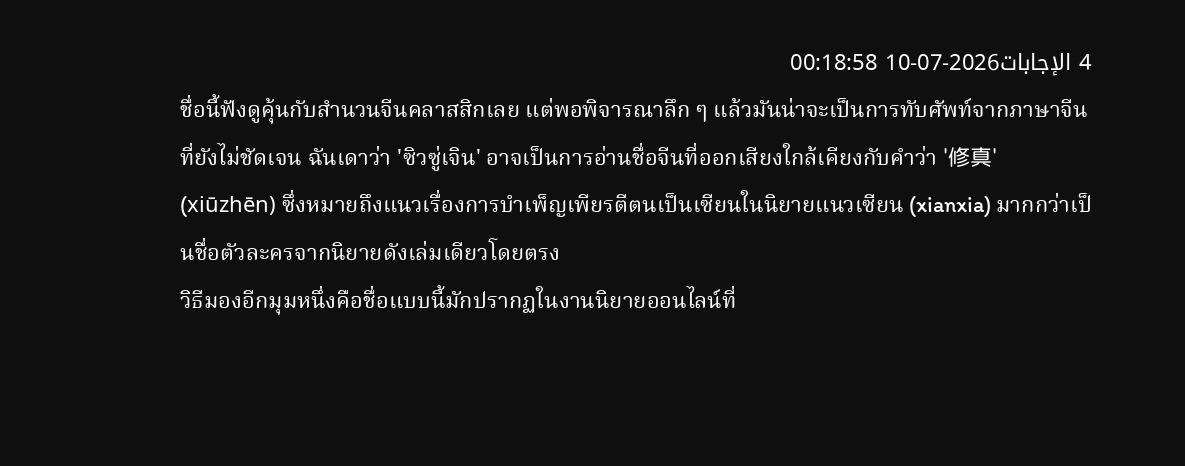4 الإجابات2026-07-10 00:18:58
ชื่อนี้ฟังดูคุ้นกับสำนวนจีนคลาสสิกเลย แต่พอพิจารณาลึก ๆ แล้วมันน่าจะเป็นการทับศัพท์จากภาษาจีนที่ยังไม่ชัดเจน ฉันเดาว่า 'ซิวซู่เจิน' อาจเป็นการอ่านชื่อจีนที่ออกเสียงใกล้เคียงกับคำว่า '修真' (xiūzhēn) ซึ่งหมายถึงแนวเรื่องการบำเพ็ญเพียรตีตนเป็นเซียนในนิยายแนวเซียน (xianxia) มากกว่าเป็นชื่อตัวละครจากนิยายดังเล่มเดียวโดยตรง
วิธีมองอีกมุมหนึ่งคือชื่อแบบนี้มักปรากฏในงานนิยายออนไลน์ที่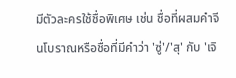มีตัวละครใช้ชื่อพิเศษ เช่น ชื่อที่ผสมคำจีนโบราณหรือชื่อที่มีคำว่า 'ซู่'/'สุ' กับ 'เจิ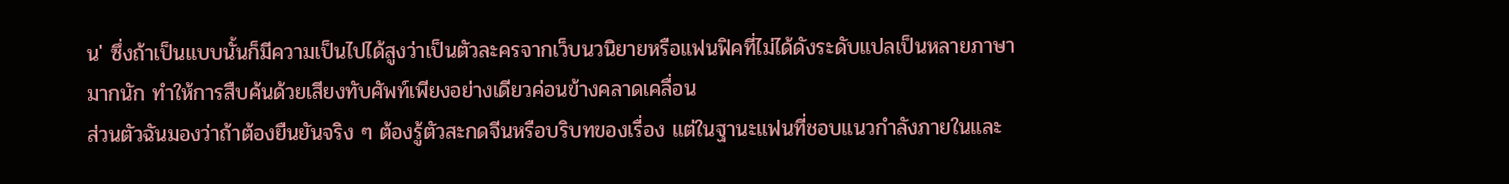น' ซึ่งถ้าเป็นแบบนั้นก็มีความเป็นไปได้สูงว่าเป็นตัวละครจากเว็บนวนิยายหรือแฟนฟิคที่ไม่ได้ดังระดับแปลเป็นหลายภาษามากนัก ทำให้การสืบค้นด้วยเสียงทับศัพท์เพียงอย่างเดียวค่อนข้างคลาดเคลื่อน
ส่วนตัวฉันมองว่าถ้าต้องยืนยันจริง ๆ ต้องรู้ตัวสะกดจีนหรือบริบทของเรื่อง แต่ในฐานะแฟนที่ชอบแนวกำลังภายในและ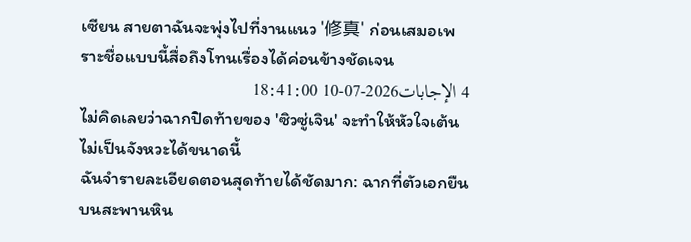เซียน สายตาฉันจะพุ่งไปที่งานแนว '修真' ก่อนเสมอเพราะชื่อแบบนี้สื่อถึงโทนเรื่องได้ค่อนข้างชัดเจน
4 الإجابات2026-07-10 18:41:00
ไม่คิดเลยว่าฉากปิดท้ายของ 'ซิวซู่เจิน' จะทำให้หัวใจเต้นไม่เป็นจังหวะได้ขนาดนี้
ฉันจำรายละเอียดตอนสุดท้ายได้ชัดมาก: ฉากที่ตัวเอกยืนบนสะพานหิน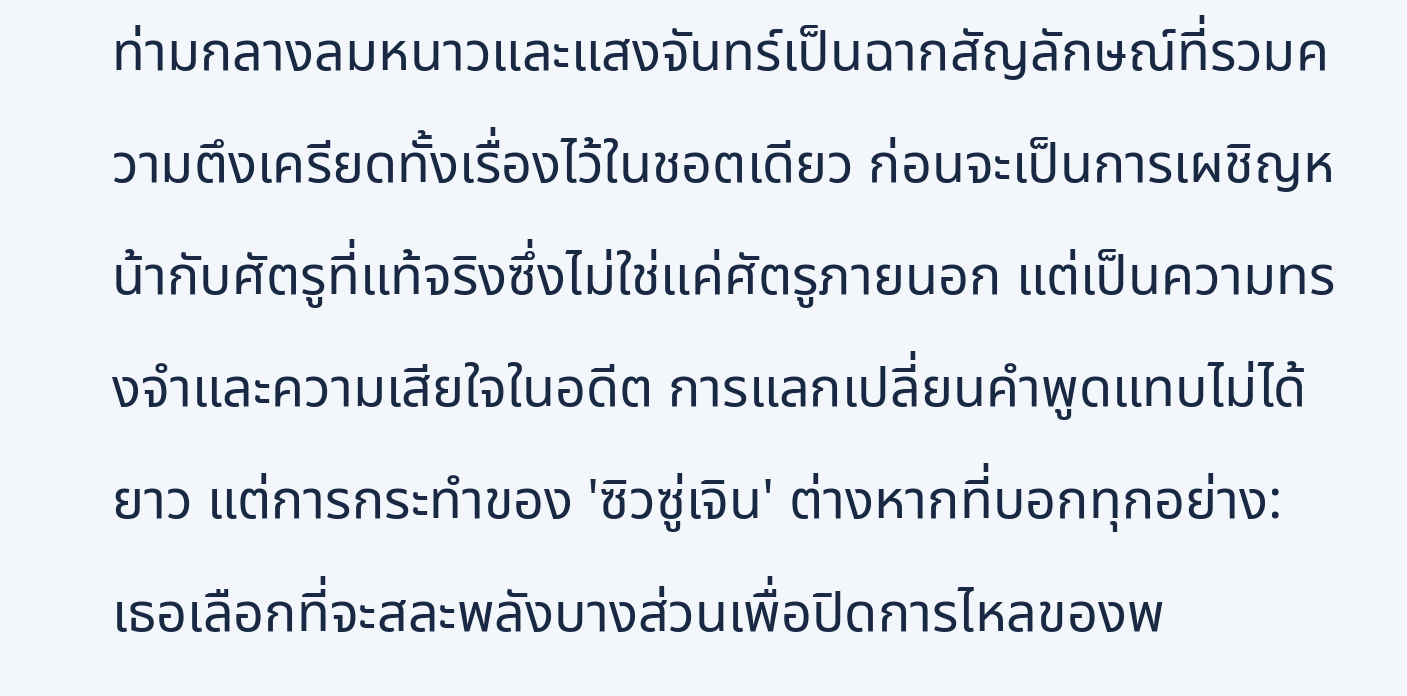ท่ามกลางลมหนาวและแสงจันทร์เป็นฉากสัญลักษณ์ที่รวมความตึงเครียดทั้งเรื่องไว้ในชอตเดียว ก่อนจะเป็นการเผชิญหน้ากับศัตรูที่แท้จริงซึ่งไม่ใช่แค่ศัตรูภายนอก แต่เป็นความทรงจำและความเสียใจในอดีต การแลกเปลี่ยนคำพูดแทบไม่ได้ยาว แต่การกระทำของ 'ซิวซู่เจิน' ต่างหากที่บอกทุกอย่าง: เธอเลือกที่จะสละพลังบางส่วนเพื่อปิดการไหลของพ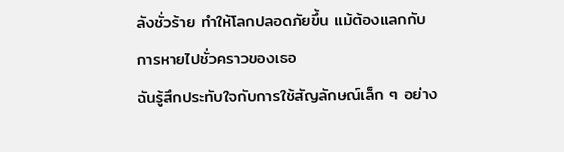ลังชั่วร้าย ทำให้โลกปลอดภัยขึ้น แม้ต้องแลกกับการหายไปชั่วคราวของเธอ
ฉันรู้สึกประทับใจกับการใช้สัญลักษณ์เล็ก ๆ อย่าง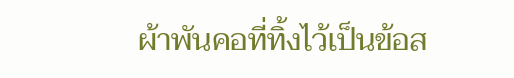ผ้าพันคอที่ทิ้งไว้เป็นข้อส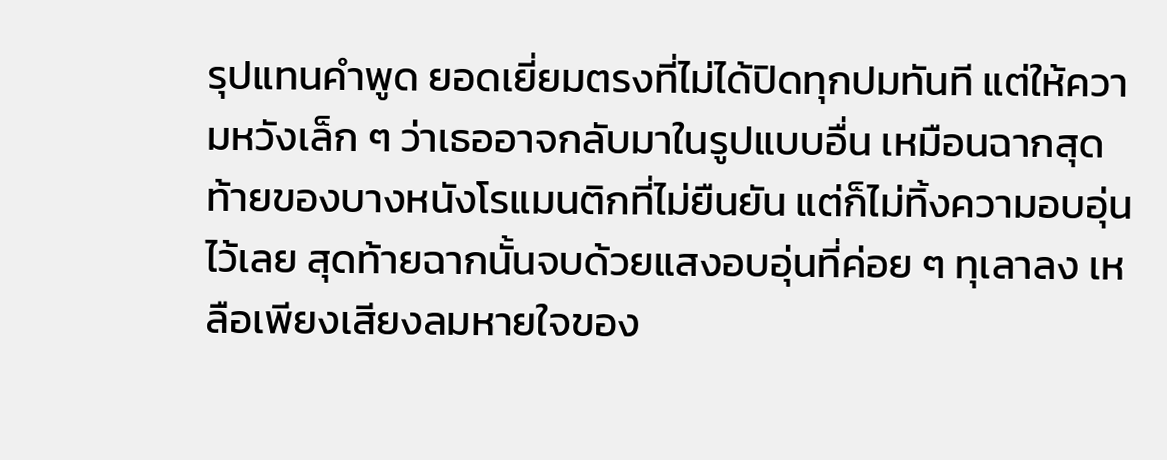รุปแทนคำพูด ยอดเยี่ยมตรงที่ไม่ได้ปิดทุกปมทันที แต่ให้ความหวังเล็ก ๆ ว่าเธออาจกลับมาในรูปแบบอื่น เหมือนฉากสุดท้ายของบางหนังโรแมนติกที่ไม่ยืนยัน แต่ก็ไม่ทิ้งความอบอุ่นไว้เลย สุดท้ายฉากนั้นจบด้วยแสงอบอุ่นที่ค่อย ๆ ทุเลาลง เหลือเพียงเสียงลมหายใจของ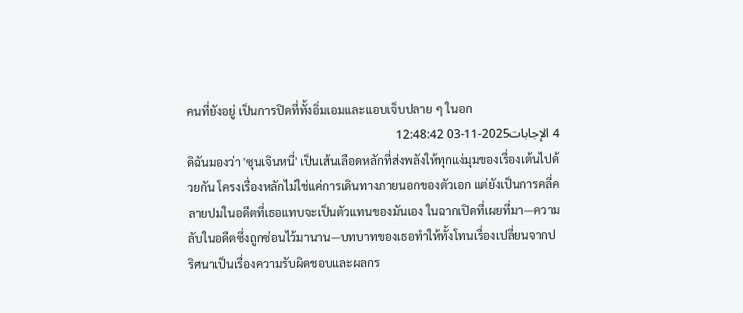คนที่ยังอยู่ เป็นการปิดที่ทั้งอิ่มเอมและแอบเจ็บปลาย ๆ ในอก
4 الإجابات2025-11-03 12:48:42
ดิฉันมองว่า 'ซุนเจินหนี่' เป็นเส้นเลือดหลักที่ส่งพลังให้ทุกแง่มุมของเรื่องเต้นไปด้วยกัน โครงเรื่องหลักไม่ใช่แค่การเดินทางภายนอกของตัวเอก แต่ยังเป็นการคลี่คลายปมในอดีตที่เธอแทบจะเป็นตัวแทนของมันเอง ในฉากเปิดที่เผยที่มา—ความลับในอดีตซึ่งถูกซ่อนไว้มานาน—บทบาทของเธอทำให้ทั้งโทนเรื่องเปลี่ยนจากปริศนาเป็นเรื่องความรับผิดชอบและผลกร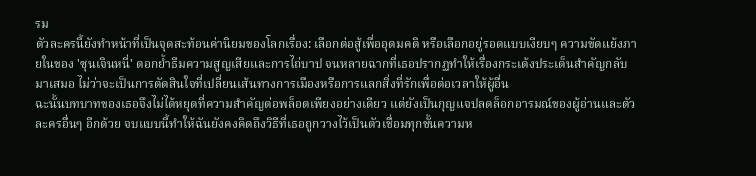รม
ตัวละครนี้ยังทำหน้าที่เป็นจุดสะท้อนค่านิยมของโลกเรื่อง: เลือกต่อสู้เพื่ออุดมคติ หรือเลือกอยู่รอดแบบเงียบๆ ความขัดแย้งภายในของ 'ซุนเจินหนี่' ตอกย้ำธีมความสูญเสียและการไถ่บาป จนหลายฉากที่เธอปรากฏทำให้เรื่องกระเด้งประเด็นสำคัญกลับมาเสมอ ไม่ว่าจะเป็นการตัดสินใจที่เปลี่ยนเส้นทางการเมืองหรือการแลกสิ่งที่รักเพื่อต่อเวลาให้ผู้อื่น
ฉะนั้นบทบาทของเธอจึงไม่ได้หยุดที่ความสำคัญต่อพล็อตเพียงอย่างเดียว แต่ยังเป็นกุญแจปลดล็อกอารมณ์ของผู้อ่านและตัวละครอื่นๆ อีกด้วย จบแบบนี้ทำให้ฉันยังคงคิดถึงวิธีที่เธอถูกวางไว้เป็นตัวเชื่อมทุกชั้นความห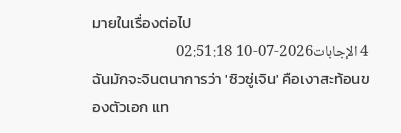มายในเรื่องต่อไป
4 الإجابات2026-07-10 02:51:18
ฉันมักจะจินตนาการว่า 'ซิวซู่เจิน' คือเงาสะท้อนของตัวเอก แท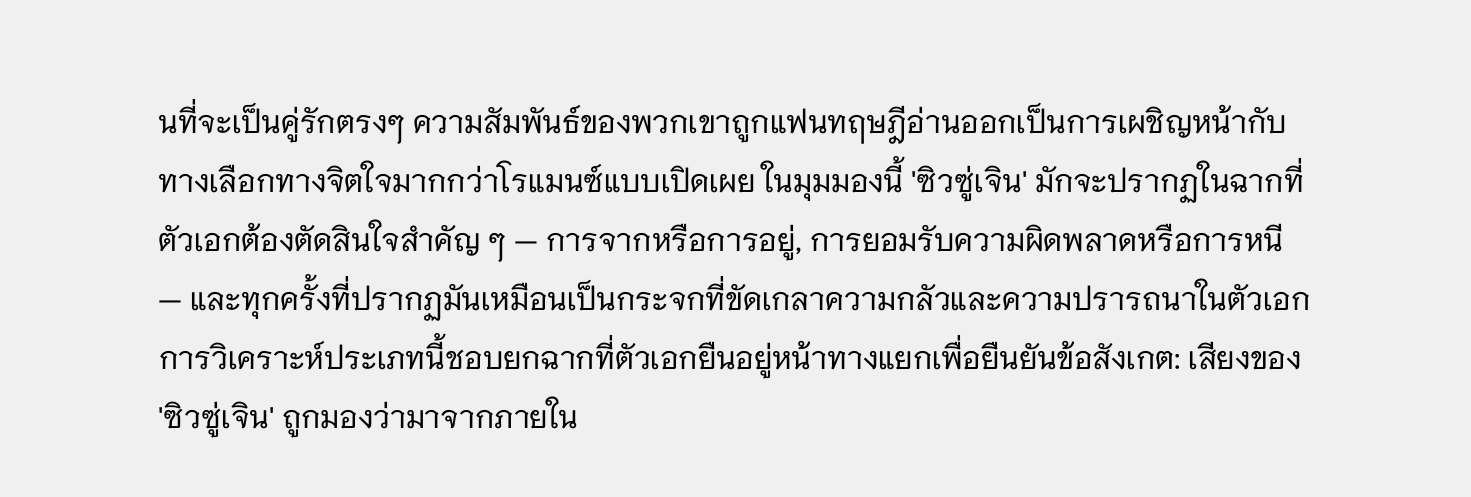นที่จะเป็นคู่รักตรงๆ ความสัมพันธ์ของพวกเขาถูกแฟนทฤษฎีอ่านออกเป็นการเผชิญหน้ากับทางเลือกทางจิตใจมากกว่าโรแมนซ์แบบเปิดเผย ในมุมมองนี้ 'ซิวซู่เจิน' มักจะปรากฏในฉากที่ตัวเอกต้องตัดสินใจสำคัญ ๆ — การจากหรือการอยู่, การยอมรับความผิดพลาดหรือการหนี — และทุกครั้งที่ปรากฏมันเหมือนเป็นกระจกที่ขัดเกลาความกลัวและความปรารถนาในตัวเอก
การวิเคราะห์ประเภทนี้ชอบยกฉากที่ตัวเอกยืนอยู่หน้าทางแยกเพื่อยืนยันข้อสังเกต: เสียงของ 'ซิวซู่เจิน' ถูกมองว่ามาจากภายใน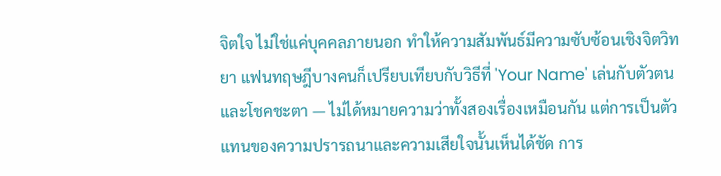จิตใจ ไม่ใช่แค่บุคคลภายนอก ทำให้ความสัมพันธ์มีความซับซ้อนเชิงจิตวิทยา แฟนทฤษฎีบางคนก็เปรียบเทียบกับวิธีที่ 'Your Name' เล่นกับตัวตนและโชคชะตา — ไม่ได้หมายความว่าทั้งสองเรื่องเหมือนกัน แต่การเป็นตัวแทนของความปรารถนาและความเสียใจนั้นเห็นได้ชัด การ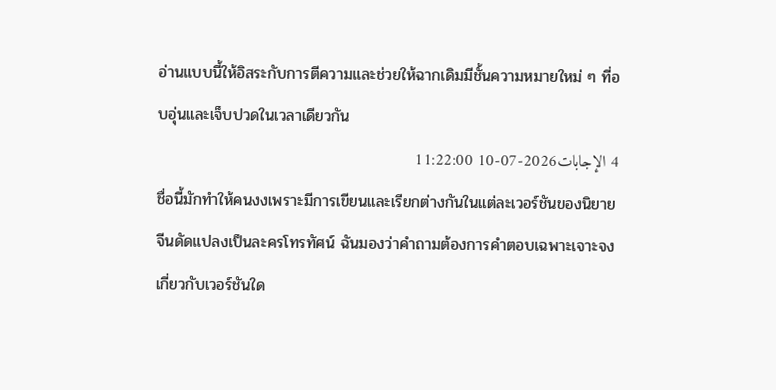อ่านแบบนี้ให้อิสระกับการตีความและช่วยให้ฉากเดิมมีชั้นความหมายใหม่ ๆ ที่อบอุ่นและเจ็บปวดในเวลาเดียวกัน
4 الإجابات2026-07-10 11:22:00
ชื่อนี้มักทำให้คนงงเพราะมีการเขียนและเรียกต่างกันในแต่ละเวอร์ชันของนิยายจีนดัดแปลงเป็นละครโทรทัศน์ ฉันมองว่าคำถามต้องการคำตอบเฉพาะเจาะจงเกี่ยวกับเวอร์ชันใด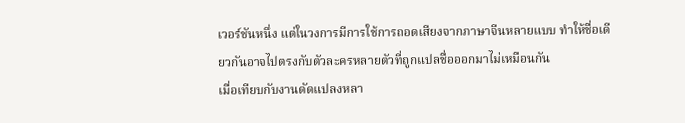เวอร์ชันหนึ่ง แต่ในวงการมีการใช้การถอดเสียงจากภาษาจีนหลายแบบ ทำให้ชื่อเดียวกันอาจไปตรงกับตัวละครหลายตัวที่ถูกแปลชื่อออกมาไม่เหมือนกัน
เมื่อเทียบกับงานดัดแปลงหลา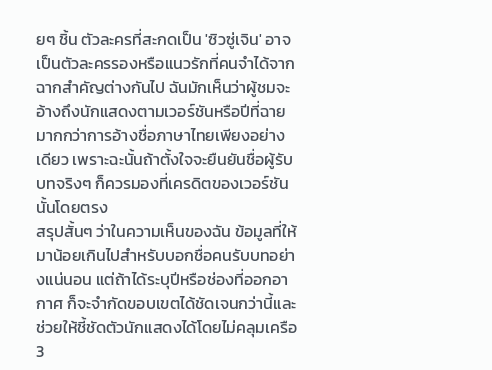ยๆ ชิ้น ตัวละครที่สะกดเป็น 'ซิวซู่เจิน' อาจเป็นตัวละครรองหรือแนวรักที่คนจำได้จากฉากสำคัญต่างกันไป ฉันมักเห็นว่าผู้ชมจะอ้างถึงนักแสดงตามเวอร์ชันหรือปีที่ฉายมากกว่าการอ้างชื่อภาษาไทยเพียงอย่างเดียว เพราะฉะนั้นถ้าตั้งใจจะยืนยันชื่อผู้รับบทจริงๆ ก็ควรมองที่เครดิตของเวอร์ชันนั้นโดยตรง
สรุปสั้นๆ ว่าในความเห็นของฉัน ข้อมูลที่ให้มาน้อยเกินไปสำหรับบอกชื่อคนรับบทอย่างแน่นอน แต่ถ้าได้ระบุปีหรือช่องที่ออกอากาศ ก็จะจำกัดขอบเขตได้ชัดเจนกว่านี้และช่วยให้ชี้ชัดตัวนักแสดงได้โดยไม่คลุมเครือ
3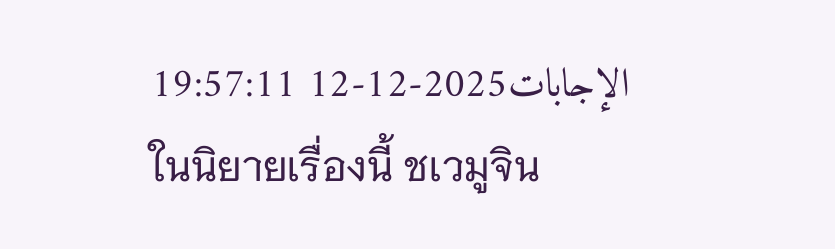الإجابات2025-12-12 19:57:11
ในนิยายเรื่องนี้ ชเวมูจิน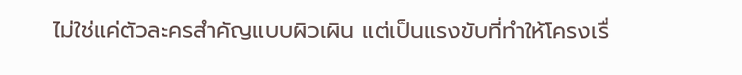ไม่ใช่แค่ตัวละครสำคัญแบบผิวเผิน แต่เป็นแรงขับที่ทำให้โครงเรื่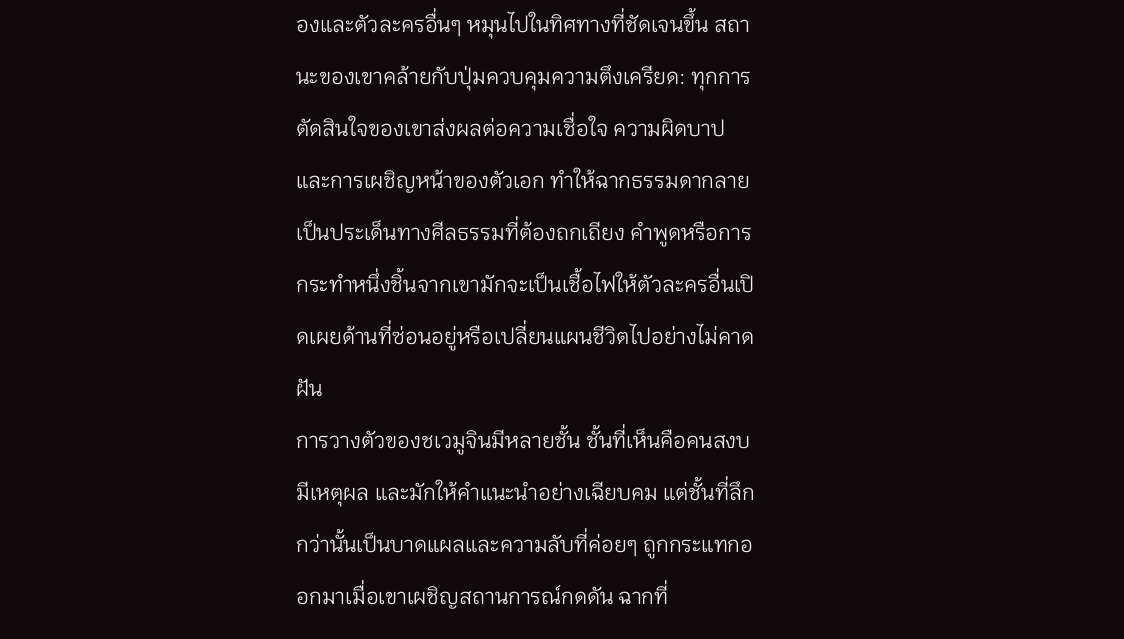องและตัวละครอื่นๆ หมุนไปในทิศทางที่ชัดเจนขึ้น สถานะของเขาคล้ายกับปุ่มควบคุมความตึงเครียด: ทุกการตัดสินใจของเขาส่งผลต่อความเชื่อใจ ความผิดบาป และการเผชิญหน้าของตัวเอก ทำให้ฉากธรรมดากลายเป็นประเด็นทางศีลธรรมที่ต้องถกเถียง คำพูดหรือการกระทำหนึ่งชิ้นจากเขามักจะเป็นเชื้อไฟให้ตัวละครอื่นเปิดเผยด้านที่ซ่อนอยู่หรือเปลี่ยนแผนชีวิตไปอย่างไม่คาดฝัน
การวางตัวของชเวมูจินมีหลายชั้น ชั้นที่เห็นคือคนสงบ มีเหตุผล และมักให้คำแนะนำอย่างเฉียบคม แต่ชั้นที่ลึกกว่านั้นเป็นบาดแผลและความลับที่ค่อยๆ ถูกกระแทกออกมาเมื่อเขาเผชิญสถานการณ์กดดัน ฉากที่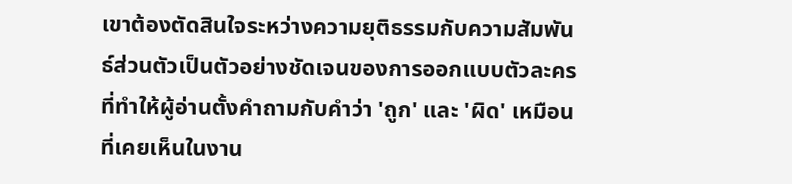เขาต้องตัดสินใจระหว่างความยุติธรรมกับความสัมพันธ์ส่วนตัวเป็นตัวอย่างชัดเจนของการออกแบบตัวละครที่ทำให้ผู้อ่านตั้งคำถามกับคำว่า 'ถูก' และ 'ผิด' เหมือนที่เคยเห็นในงาน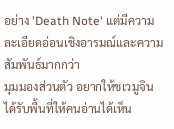อย่าง 'Death Note' แต่มีความละเอียดอ่อนเชิงอารมณ์และความสัมพันธ์มากกว่า
มุมมองส่วนตัว อยากให้ชเวมูจินได้รับพื้นที่ให้คนอ่านได้เห็น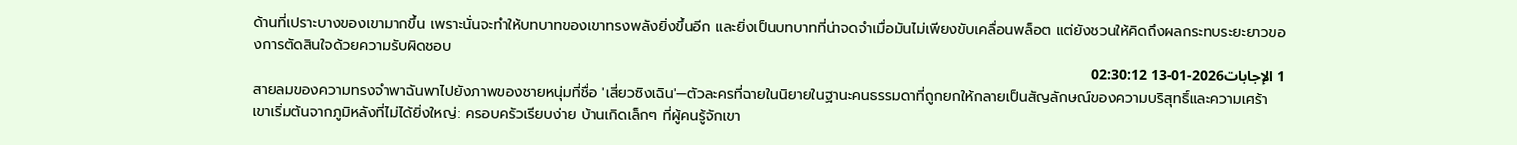ด้านที่เปราะบางของเขามากขึ้น เพราะนั่นจะทำให้บทบาทของเขาทรงพลังยิ่งขึ้นอีก และยิ่งเป็นบทบาทที่น่าจดจำเมื่อมันไม่เพียงขับเคลื่อนพล็อต แต่ยังชวนให้คิดถึงผลกระทบระยะยาวของการตัดสินใจด้วยความรับผิดชอบ
1 الإجابات2026-01-13 02:30:12
สายลมของความทรงจำพาฉันพาไปยังภาพของชายหนุ่มที่ชื่อ 'เสี่ยวซิงเฉิน'—ตัวละครที่ฉายในนิยายในฐานะคนธรรมดาที่ถูกยกให้กลายเป็นสัญลักษณ์ของความบริสุทธิ์และความเศร้า เขาเริ่มต้นจากภูมิหลังที่ไม่ได้ยิ่งใหญ่: ครอบครัวเรียบง่าย บ้านเกิดเล็กๆ ที่ผู้คนรู้จักเขา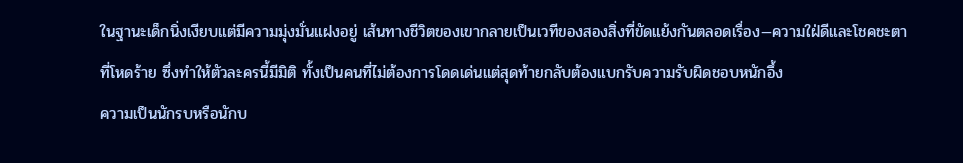ในฐานะเด็กนิ่งเงียบแต่มีความมุ่งมั่นแฝงอยู่ เส้นทางชีวิตของเขากลายเป็นเวทีของสองสิ่งที่ขัดแย้งกันตลอดเรื่อง—ความใฝ่ดีและโชคชะตาที่โหดร้าย ซึ่งทำให้ตัวละครนี้มีมิติ ทั้งเป็นคนที่ไม่ต้องการโดดเด่นแต่สุดท้ายกลับต้องแบกรับความรับผิดชอบหนักอึ้ง
ความเป็นนักรบหรือนักบ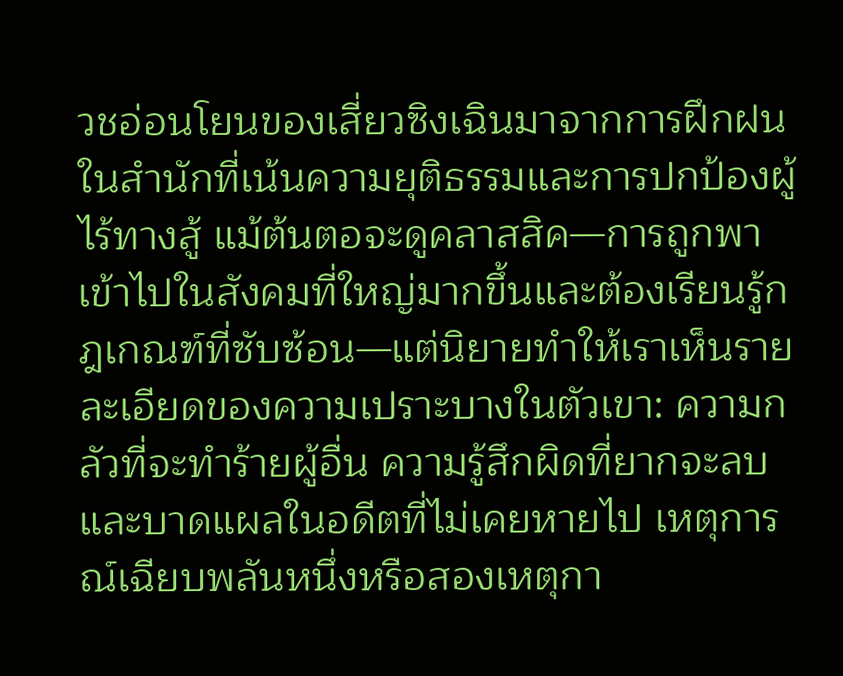วชอ่อนโยนของเสี่ยวซิงเฉินมาจากการฝึกฝนในสำนักที่เน้นความยุติธรรมและการปกป้องผู้ไร้ทางสู้ แม้ต้นตอจะดูคลาสสิค—การถูกพาเข้าไปในสังคมที่ใหญ่มากขึ้นและต้องเรียนรู้กฎเกณฑ์ที่ซับซ้อน—แต่นิยายทำให้เราเห็นรายละเอียดของความเปราะบางในตัวเขา: ความกลัวที่จะทำร้ายผู้อื่น ความรู้สึกผิดที่ยากจะลบ และบาดแผลในอดีตที่ไม่เคยหายไป เหตุการณ์เฉียบพลันหนึ่งหรือสองเหตุกา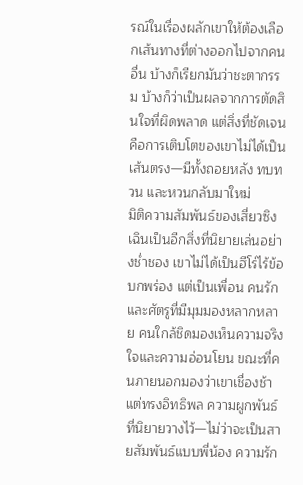รณ์ในเรื่องผลักเขาให้ต้องเลือกเส้นทางที่ต่างออกไปจากคนอื่น บ้างก็เรียกมันว่าชะตากรรม บ้างก็ว่าเป็นผลจากการตัดสินใจที่ผิดพลาด แต่สิ่งที่ชัดเจนคือการเติบโตของเขาไม่ได้เป็นเส้นตรง—มีทั้งถอยหลัง ทบทวน และหวนกลับมาใหม่
มิติความสัมพันธ์ของเสี่ยวซิงเฉินเป็นอีกสิ่งที่นิยายเล่นอย่างช่ำชอง เขาไม่ได้เป็นฮีโร่ไร้ข้อบกพร่อง แต่เป็นเพื่อน คนรัก และศัตรูที่มีมุมมองหลากหลาย คนใกล้ชิดมองเห็นความจริงใจและความอ่อนโยน ขณะที่คนภายนอกมองว่าเขาเชื่องช้าแต่ทรงอิทธิพล ความผูกพันธ์ที่นิยายวางไว้—ไม่ว่าจะเป็นสายสัมพันธ์แบบพี่น้อง ความรัก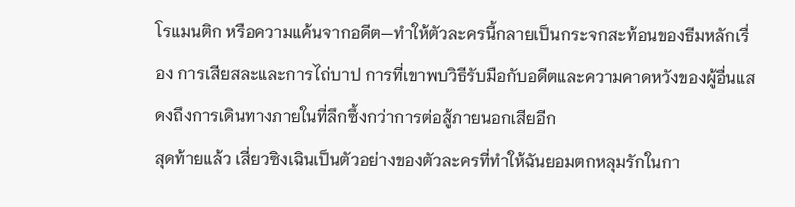โรแมนติก หรือความแค้นจากอดีต—ทำให้ตัวละครนี้กลายเป็นกระจกสะท้อนของธีมหลักเรื่อง การเสียสละและการไถ่บาป การที่เขาพบวิธีรับมือกับอดีตและความคาดหวังของผู้อื่นแสดงถึงการเดินทางภายในที่ลึกซึ้งกว่าการต่อสู้ภายนอกเสียอีก
สุดท้ายแล้ว เสี่ยวซิงเฉินเป็นตัวอย่างของตัวละครที่ทำให้ฉันยอมตกหลุมรักในกา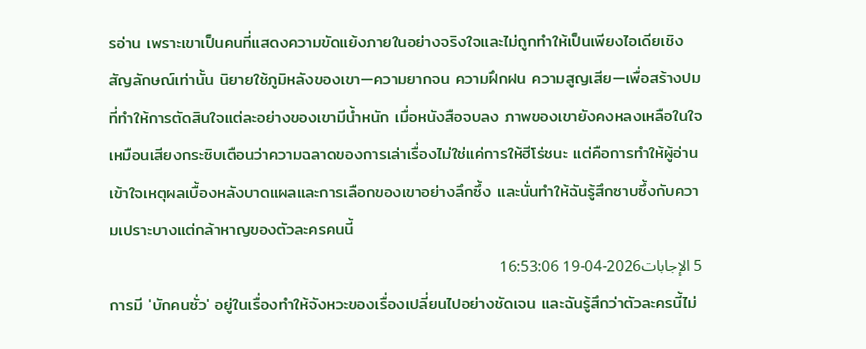รอ่าน เพราะเขาเป็นคนที่แสดงความขัดแย้งภายในอย่างจริงใจและไม่ถูกทำให้เป็นเพียงไอเดียเชิงสัญลักษณ์เท่านั้น นิยายใช้ภูมิหลังของเขา—ความยากจน ความฝึกฝน ความสูญเสีย—เพื่อสร้างปมที่ทำให้การตัดสินใจแต่ละอย่างของเขามีน้ำหนัก เมื่อหนังสือจบลง ภาพของเขายังคงหลงเหลือในใจเหมือนเสียงกระซิบเตือนว่าความฉลาดของการเล่าเรื่องไม่ใช่แค่การให้ฮีโร่ชนะ แต่คือการทำให้ผู้อ่านเข้าใจเหตุผลเบื้องหลังบาดแผลและการเลือกของเขาอย่างลึกซึ้ง และนั่นทำให้ฉันรู้สึกซาบซึ้งกับความเปราะบางแต่กล้าหาญของตัวละครคนนี้
5 الإجابات2026-04-19 16:53:06
การมี 'บักคนซั่ว' อยู่ในเรื่องทำให้จังหวะของเรื่องเปลี่ยนไปอย่างชัดเจน และฉันรู้สึกว่าตัวละครนี้ไม่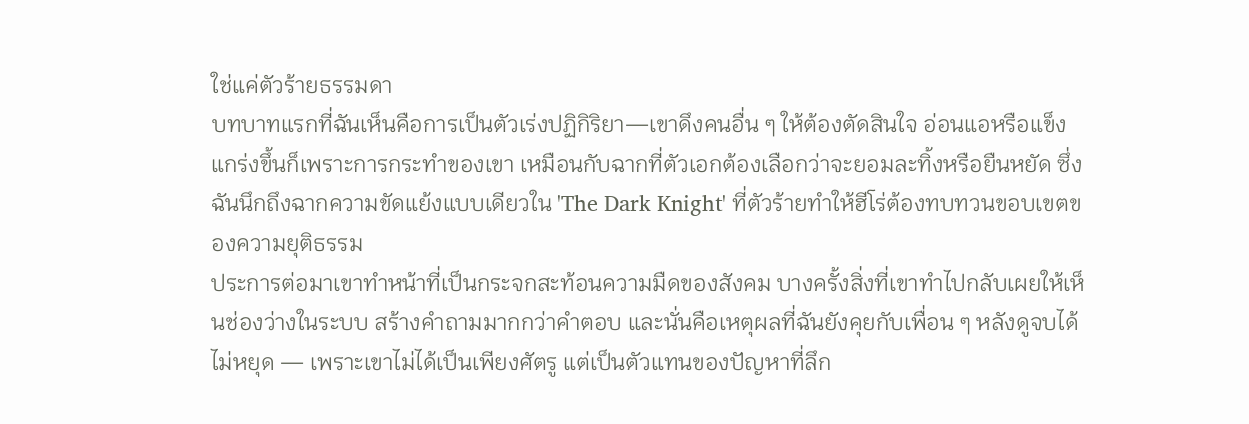ใช่แค่ตัวร้ายธรรมดา
บทบาทแรกที่ฉันเห็นคือการเป็นตัวเร่งปฏิกิริยา—เขาดึงคนอื่น ๆ ให้ต้องตัดสินใจ อ่อนแอหรือแข็งแกร่งขึ้นก็เพราะการกระทำของเขา เหมือนกับฉากที่ตัวเอกต้องเลือกว่าจะยอมละทิ้งหรือยืนหยัด ซึ่งฉันนึกถึงฉากความขัดแย้งแบบเดียวใน 'The Dark Knight' ที่ตัวร้ายทำให้ฮีโร่ต้องทบทวนขอบเขตของความยุติธรรม
ประการต่อมาเขาทำหน้าที่เป็นกระจกสะท้อนความมืดของสังคม บางครั้งสิ่งที่เขาทำไปกลับเผยให้เห็นช่องว่างในระบบ สร้างคำถามมากกว่าคำตอบ และนั่นคือเหตุผลที่ฉันยังคุยกับเพื่อน ๆ หลังดูจบได้ไม่หยุด — เพราะเขาไม่ได้เป็นเพียงศัตรู แต่เป็นตัวแทนของปัญหาที่ลึก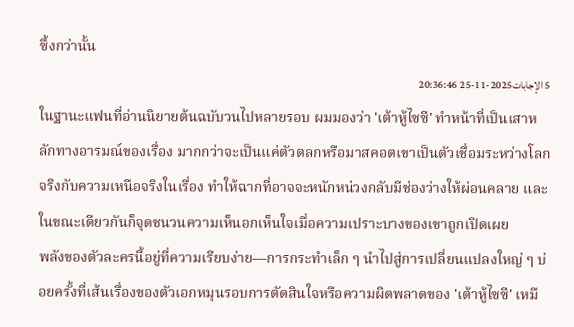ซึ้งกว่านั้น
5 الإجابات2025-11-25 20:36:46
ในฐานะแฟนที่อ่านนิยายต้นฉบับวนไปหลายรอบ ผมมองว่า 'เต้าหู้ไซซี' ทำหน้าที่เป็นเสาหลักทางอารมณ์ของเรื่อง มากกว่าจะเป็นแค่ตัวตลกหรือมาสคอตเขาเป็นตัวเชื่อมระหว่างโลกจริงกับความเหนือจริงในเรื่อง ทำให้ฉากที่อาจจะหนักหน่วงกลับมีช่องว่างให้ผ่อนคลาย และในขณะเดียวกันก็จุดชนวนความเห็นอกเห็นใจเมื่อความเปราะบางของเขาถูกเปิดเผย
พลังของตัวละครนี้อยู่ที่ความเรียบง่าย—การกระทำเล็ก ๆ นำไปสู่การเปลี่ยนแปลงใหญ่ ๆ บ่อยครั้งที่เส้นเรื่องของตัวเอกหมุนรอบการตัดสินใจหรือความผิดพลาดของ 'เต้าหู้ไซซี' เหมื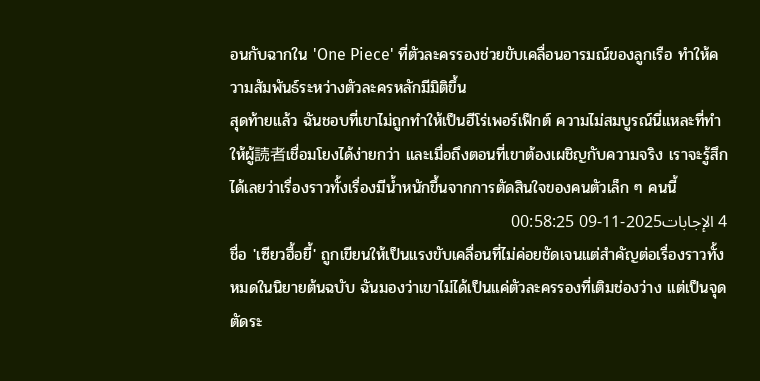อนกับฉากใน 'One Piece' ที่ตัวละครรองช่วยขับเคลื่อนอารมณ์ของลูกเรือ ทำให้ความสัมพันธ์ระหว่างตัวละครหลักมีมิติขึ้น
สุดท้ายแล้ว ฉันชอบที่เขาไม่ถูกทำให้เป็นฮีโร่เพอร์เฟ็กต์ ความไม่สมบูรณ์นี่แหละที่ทำให้ผู้読者เชื่อมโยงได้ง่ายกว่า และเมื่อถึงตอนที่เขาต้องเผชิญกับความจริง เราจะรู้สึกได้เลยว่าเรื่องราวทั้งเรื่องมีน้ำหนักขึ้นจากการตัดสินใจของคนตัวเล็ก ๆ คนนี้
4 الإجابات2025-11-09 00:58:25
ชื่อ 'เซียวฮื้อยี้' ถูกเขียนให้เป็นแรงขับเคลื่อนที่ไม่ค่อยชัดเจนแต่สำคัญต่อเรื่องราวทั้งหมดในนิยายต้นฉบับ ฉันมองว่าเขาไม่ได้เป็นแค่ตัวละครรองที่เติมช่องว่าง แต่เป็นจุดตัดระ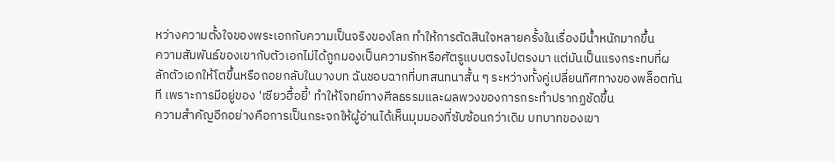หว่างความตั้งใจของพระเอกกับความเป็นจริงของโลก ทำให้การตัดสินใจหลายครั้งในเรื่องมีน้ำหนักมากขึ้น
ความสัมพันธ์ของเขากับตัวเอกไม่ได้ถูกมองเป็นความรักหรือศัตรูแบบตรงไปตรงมา แต่มันเป็นแรงกระทบที่ผลักตัวเอกให้โตขึ้นหรือถอยกลับในบางบท ฉันชอบฉากที่บทสนทนาสั้น ๆ ระหว่างทั้งคู่เปลี่ยนทิศทางของพล็อตทันที เพราะการมีอยู่ของ 'เซียวฮื้อยี้' ทำให้โจทย์ทางศีลธรรมและผลพวงของการกระทำปรากฏชัดขึ้น
ความสำคัญอีกอย่างคือการเป็นกระจกให้ผู้อ่านได้เห็นมุมมองที่ซับซ้อนกว่าเดิม บทบาทของเขา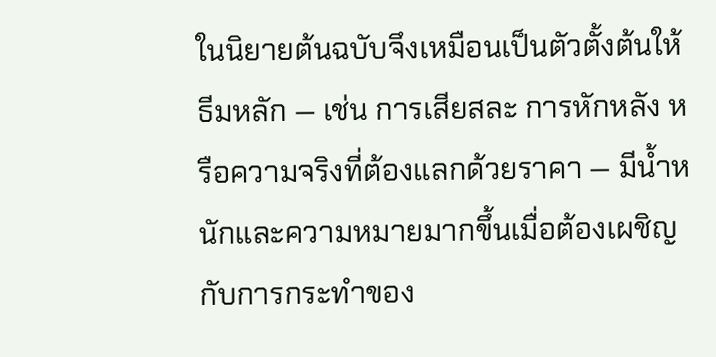ในนิยายต้นฉบับจึงเหมือนเป็นตัวตั้งต้นให้ธีมหลัก — เช่น การเสียสละ การหักหลัง หรือความจริงที่ต้องแลกด้วยราคา — มีน้ำหนักและความหมายมากขึ้นเมื่อต้องเผชิญกับการกระทำของ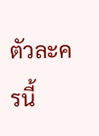ตัวละครนี้